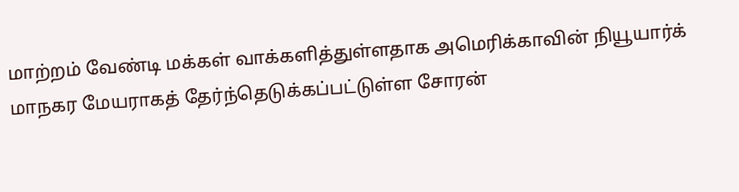மாற்றம் வேண்டி மக்கள் வாக்களித்துள்ளதாக அமெரிக்காவின் நியூயார்க் மாநகர மேயராகத் தேர்ந்தெடுக்கப்பட்டுள்ள சோரன்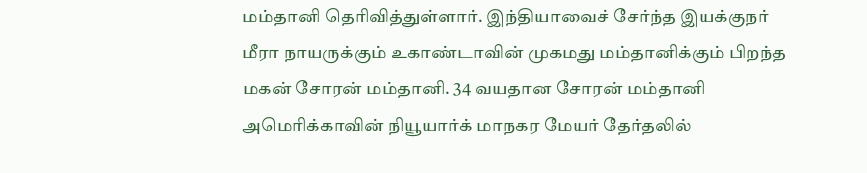மம்தானி தெரிவித்துள்ளார். இந்தியாவைச் சேர்ந்த இயக்குநர் மீரா நாயருக்கும் உகாண்டாவின் முகமது மம்தானிக்கும் பிறந்த மகன் சோரன் மம்தானி. 34 வயதான சோரன் மம்தானி அமெரிக்காவின் நியூயார்க் மாநகர மேயர் தேர்தலில்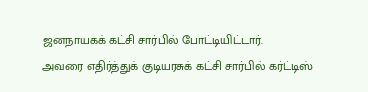ஜனநாயகக் கட்சி சார்பில் போட்டியிட்டார்.
அவரை எதிர்த்துக் குடியரசுக் கட்சி சார்பில் கர்ட்டிஸ்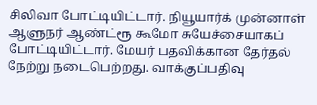சிலிவா போட்டியிட்டார். நியூயார்க் முன்னாள் ஆளுநர் ஆண்ட்ரூ கூமோ சுயேச்சையாகப் போட்டியிட்டார். மேயர் பதவிக்கான தேர்தல் நேற்று நடைபெற்றது. வாக்குப்பதிவு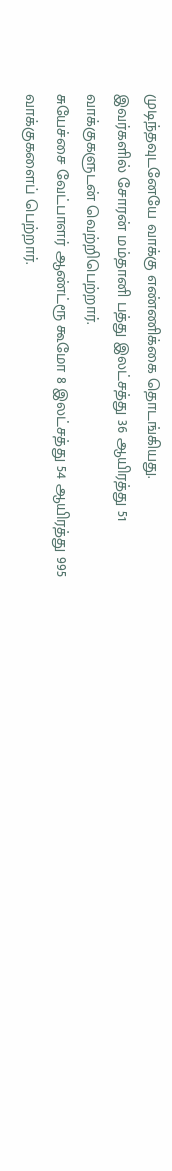முடிந்தவுடனேயே வாக்கு எண்ணிக்கை தொடங்கியது.
இவர்களில் சோரன் மம்தானி பத்து இலட்சத்து 36 ஆயிரத்து 51 வாக்குகளுடன் வெற்றிபெற்றார்.
சுயேச்சை வேட்பாளர் ஆண்ட்ரூ கூமோ 8 இலட்சத்து 54 ஆயிரத்து 995 வாக்குகளைப் பெற்றார்.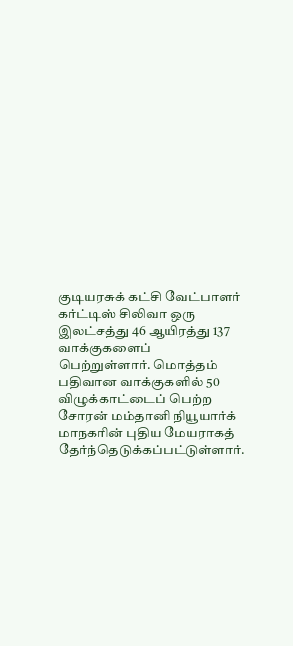குடியரசுக் கட்சி வேட்பாளர் கர்ட்டிஸ் சிலிவா ஒரு இலட்சத்து 46 ஆயிரத்து 137 வாக்குகளைப் பெற்றுள்ளார். மொத்தம் பதிவான வாக்குகளில் 50 விழுக்காட்டைப் பெற்ற சோரன் மம்தானி நியூயார்க் மாநகரின் புதிய மேயராகத் தேர்ந்தெடுக்கப்பட்டுள்ளார்.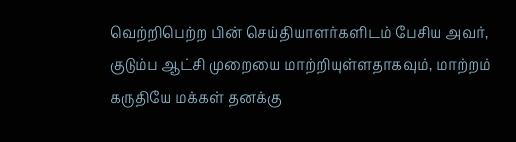வெற்றிபெற்ற பின் செய்தியாளர்களிடம் பேசிய அவர், குடும்ப ஆட்சி முறையை மாற்றியுள்ளதாகவும், மாற்றம் கருதியே மக்கள் தனக்கு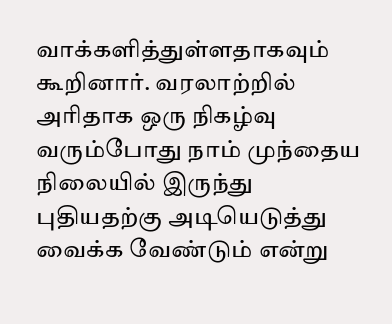வாக்களித்துள்ளதாகவும் கூறினார். வரலாற்றில் அரிதாக ஒரு நிகழ்வு வரும்போது நாம் முந்தைய நிலையில் இருந்து புதியதற்கு அடியெடுத்து வைக்க வேண்டும் என்று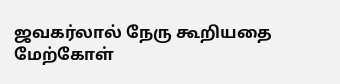ஜவகர்லால் நேரு கூறியதை மேற்கோள்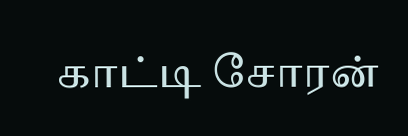காட்டி சோரன்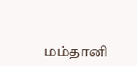மம்தானி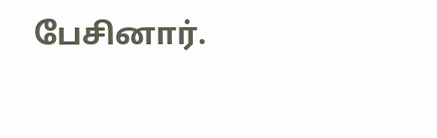பேசினார்.